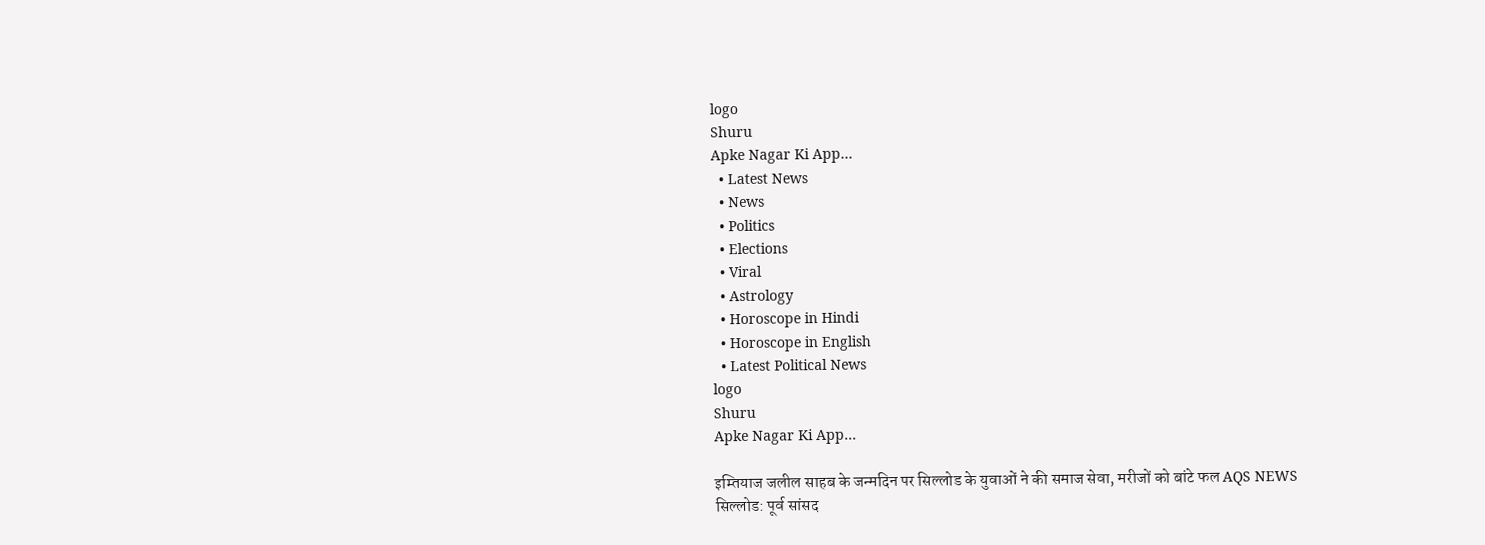logo
Shuru
Apke Nagar Ki App…
  • Latest News
  • News
  • Politics
  • Elections
  • Viral
  • Astrology
  • Horoscope in Hindi
  • Horoscope in English
  • Latest Political News
logo
Shuru
Apke Nagar Ki App…

इम्तियाज जलील साहब के जन्मदिन पर सिल्लोड के युवाओं ने की समाज सेवा, मरीजों को बांटे फल AQS NEWS सिल्लोड: पूर्व सांसद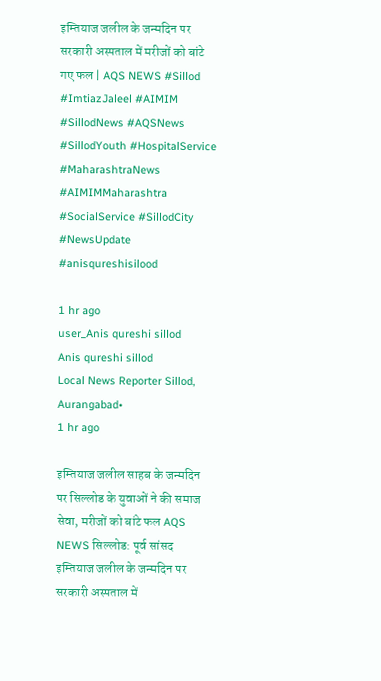इम्तियाज जलील के जन्मदिन पर सरकारी अस्पताल में मरीजों को बांटे गए फल | AQS NEWS #Sillod #ImtiazJaleel #AIMIM #SillodNews #AQSNews #SillodYouth #HospitalService #MaharashtraNews #AIMIMMaharashtra #SocialService #SillodCity #NewsUpdate #anisqureshisilood

1 hr ago
user_Anis qureshi sillod
Anis qureshi sillod
Local News Reporter Sillod, Aurangabad•
1 hr ago

इम्तियाज जलील साहब के जन्मदिन पर सिल्लोड के युवाओं ने की समाज सेवा, मरीजों को बांटे फल AQS NEWS सिल्लोड: पूर्व सांसद इम्तियाज जलील के जन्मदिन पर सरकारी अस्पताल में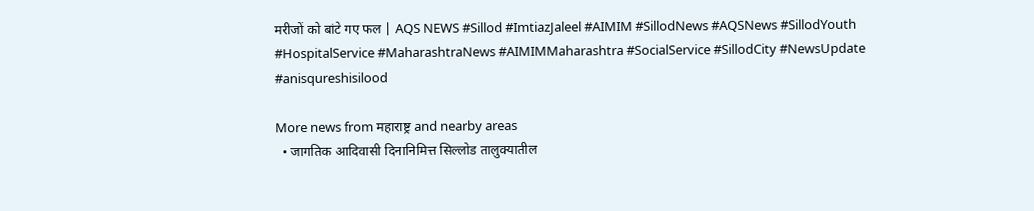मरीजों को बांटे गए फल | AQS NEWS #Sillod #ImtiazJaleel #AIMIM #SillodNews #AQSNews #SillodYouth #HospitalService #MaharashtraNews #AIMIMMaharashtra #SocialService #SillodCity #NewsUpdate #anisqureshisilood

More news from महाराष्ट्र and nearby areas
  • जागतिक आदिवासी दिनानिमित्त सिल्लोड तालुक्यातील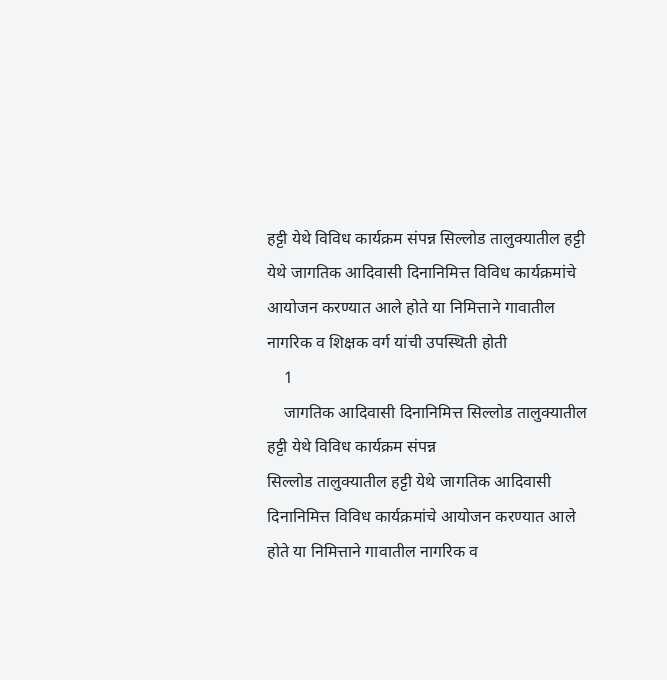हट्टी येथे विविध कार्यक्रम संपन्न सिल्लोड तालुक्यातील हट्टी येथे जागतिक आदिवासी दिनानिमित्त विविध कार्यक्रमांचे आयोजन करण्यात आले होते या निमित्ताने गावातील नागरिक व शिक्षक वर्ग यांची उपस्थिती होती
    1
    जागतिक आदिवासी दिनानिमित्त सिल्लोड तालुक्यातील हट्टी येथे विविध कार्यक्रम संपन्न
सिल्लोड तालुक्यातील हट्टी येथे जागतिक आदिवासी दिनानिमित्त विविध कार्यक्रमांचे आयोजन करण्यात आले होते या निमित्ताने गावातील नागरिक व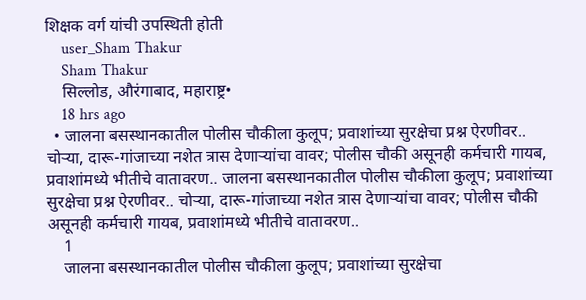शिक्षक वर्ग यांची उपस्थिती होती
    user_Sham Thakur
    Sham Thakur
    सिल्लोड, औरंगाबाद, महाराष्ट्र•
    18 hrs ago
  • जालना बसस्थानकातील पोलीस चौकीला कुलूप; प्रवाशांच्या सुरक्षेचा प्रश्न ऐरणीवर.. चोऱ्या, दारू-गांजाच्या नशेत त्रास देणाऱ्यांचा वावर; पोलीस चौकी असूनही कर्मचारी गायब, प्रवाशांमध्ये भीतीचे वातावरण.. जालना बसस्थानकातील पोलीस चौकीला कुलूप; प्रवाशांच्या सुरक्षेचा प्रश्न ऐरणीवर.. चोऱ्या, दारू-गांजाच्या नशेत त्रास देणाऱ्यांचा वावर; पोलीस चौकी असूनही कर्मचारी गायब, प्रवाशांमध्ये भीतीचे वातावरण..
    1
    जालना बसस्थानकातील पोलीस चौकीला कुलूप; प्रवाशांच्या सुरक्षेचा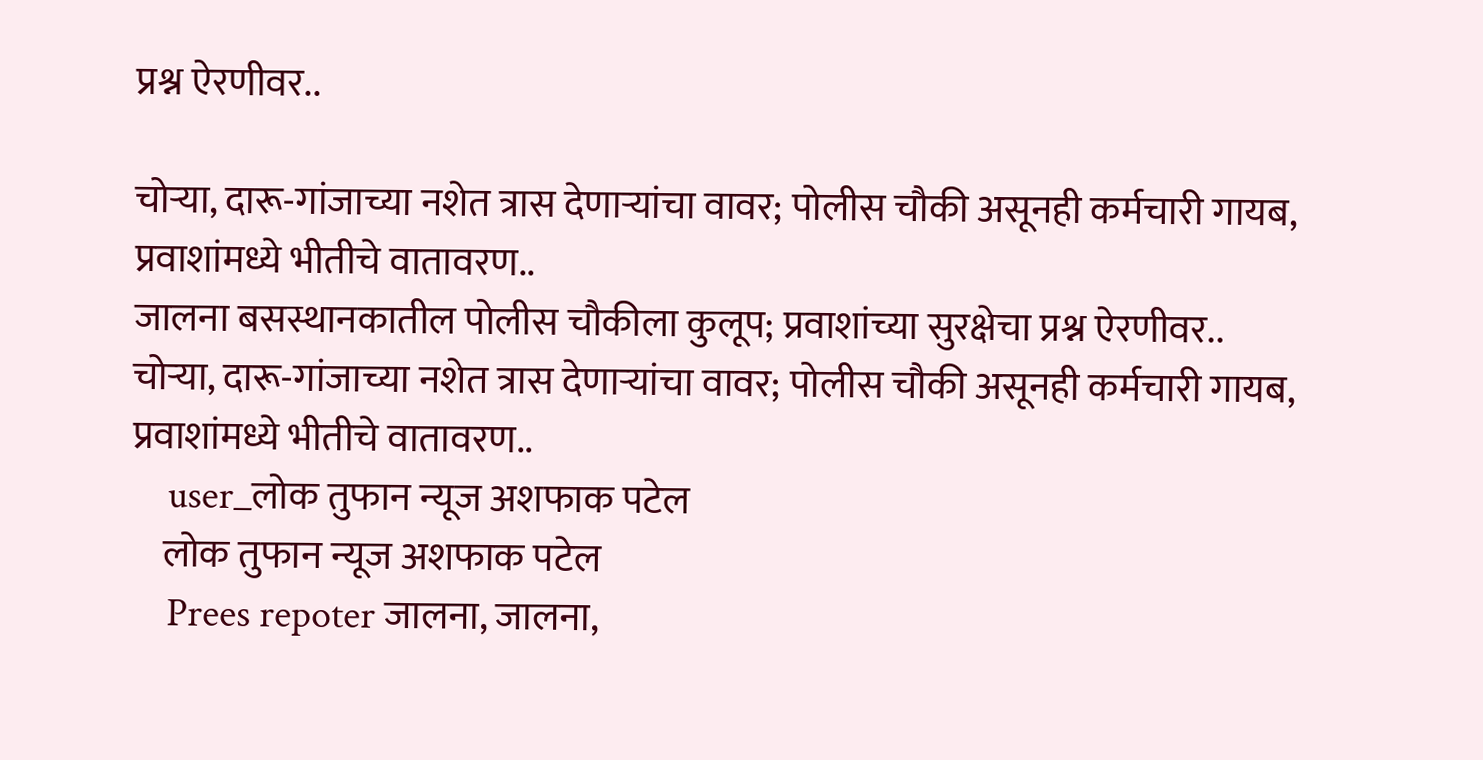प्रश्न ऐरणीवर..

चोऱ्या, दारू-गांजाच्या नशेत त्रास देणाऱ्यांचा वावर; पोलीस चौकी असूनही कर्मचारी गायब, प्रवाशांमध्ये भीतीचे वातावरण..
जालना बसस्थानकातील पोलीस चौकीला कुलूप; प्रवाशांच्या सुरक्षेचा प्रश्न ऐरणीवर..
चोऱ्या, दारू-गांजाच्या नशेत त्रास देणाऱ्यांचा वावर; पोलीस चौकी असूनही कर्मचारी गायब, प्रवाशांमध्ये भीतीचे वातावरण..
    user_लोक तुफान न्यूज अशफाक पटेल
    लोक तुफान न्यूज अशफाक पटेल
    Prees repoter जालना, जालना,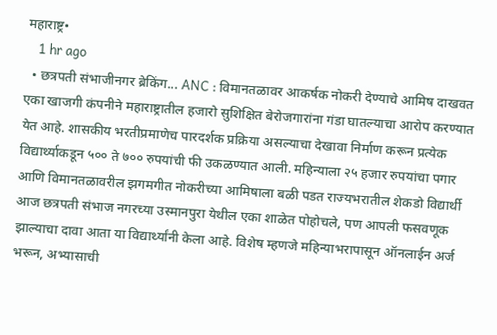महाराष्ट्र•
    1 hr ago
  • छत्रपती संभाजीनगर ब्रेकिंग... ANC : विमानतळावर आकर्षक नोकरी देण्याचे आमिष दाखवत एका खाजगी कंपनीने महाराष्ट्रातील हजारो सुशिक्षित बेरोजगारांना गंडा घातल्याचा आरोप करण्यात येत आहे. शासकीय भरतीप्रमाणेच पारदर्शक प्रक्रिया असल्याचा देखावा निर्माण करून प्रत्येक विद्यार्थ्याकडून ५०० ते ७०० रुपयांची फी उकळण्यात आली. महिन्याला २५ हजार रुपयांचा पगार आणि विमानतळावरील झगमगीत नोकरीच्या आमिषाला बळी पडत राज्यभरातील शेकडो विद्यार्थी आज छत्रपती संभाज नगरच्या उस्मानपुरा येथील एका शाळेत पोहोचले, पण आपली फसवणूक झाल्याचा दावा आता या विद्यार्थ्यांनी केला आहे. विशेष म्हणजे महिन्याभरापासून ऑनलाईन अर्ज भरून, अभ्यासाची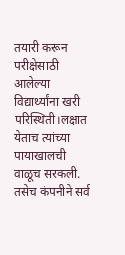तयारी करून परीक्षेसाठी आलेल्या विद्यार्थ्यांना खरी परिस्थिती।लक्षात येताच त्यांच्या पायाखालची वाळूच सरकली. तसेच कंपनीने सर्व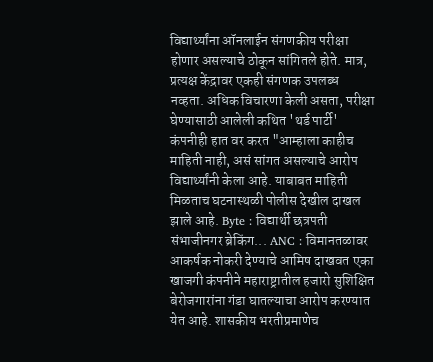विद्यार्थ्यांना ऑनलाईन संगणकीय परीक्षा होणार असल्याचे ठोकून सांगितले होते. मात्र, प्रत्यक्ष केंद्रावर एकही संगणक उपलब्ध नव्हता. अधिक विचारणा केली असता, परीक्षा घेण्यासाठी आलेली कथित 'थर्ड पार्टी' कंपनीही हात वर करत "आम्हाला काहीच माहिती नाही, असं सांगत असल्याचे आरोप विद्यार्थ्यांनी केला आहे. याबाबत माहिती मिळताच घटनास्थळी पोलीस देखील दाखल झाले आहे. Byte : विद्यार्थी छत्रपती संभाजीनगर ब्रेकिंग... ANC : विमानतळावर आकर्षक नोकरी देण्याचे आमिष दाखवत एका खाजगी कंपनीने महाराष्ट्रातील हजारो सुशिक्षित बेरोजगारांना गंडा घातल्याचा आरोप करण्यात येत आहे. शासकीय भरतीप्रमाणेच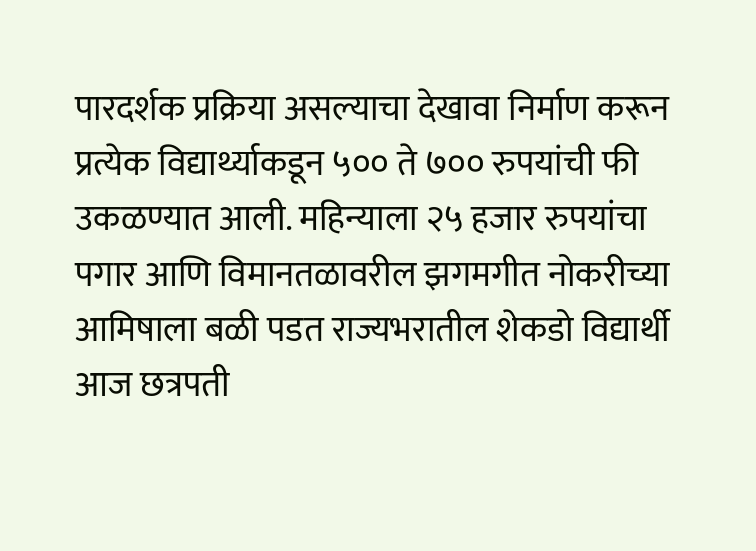पारदर्शक प्रक्रिया असल्याचा देखावा निर्माण करून प्रत्येक विद्यार्थ्याकडून ५०० ते ७०० रुपयांची फी उकळण्यात आली. महिन्याला २५ हजार रुपयांचा पगार आणि विमानतळावरील झगमगीत नोकरीच्या आमिषाला बळी पडत राज्यभरातील शेकडो विद्यार्थी आज छत्रपती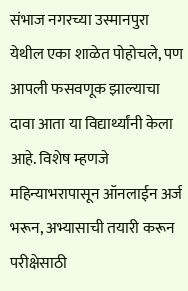संभाज नगरच्या उस्मानपुरा येथील एका शाळेत पोहोचले, पण आपली फसवणूक झाल्याचा दावा आता या विद्यार्थ्यांनी केला आहे. विशेष म्हणजे महिन्याभरापासून ऑनलाईन अर्ज भरून, अभ्यासाची तयारी करून परीक्षेसाठी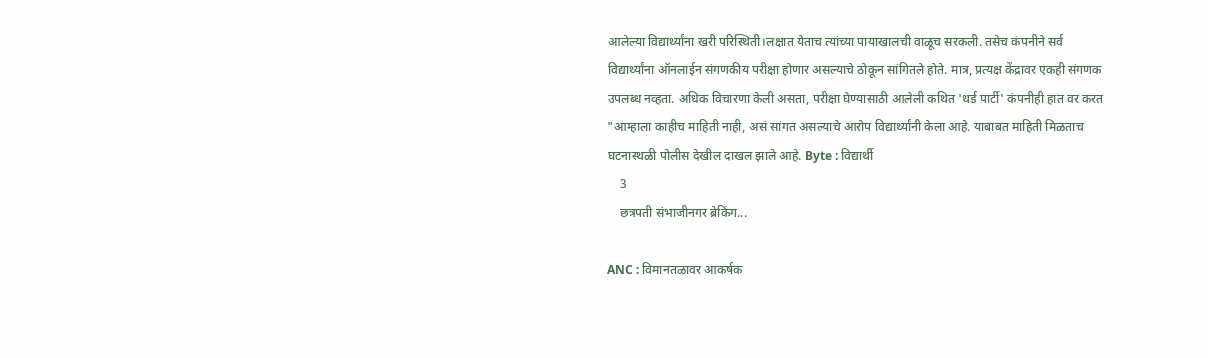आलेल्या विद्यार्थ्यांना खरी परिस्थिती।लक्षात येताच त्यांच्या पायाखालची वाळूच सरकली. तसेच कंपनीने सर्व विद्यार्थ्यांना ऑनलाईन संगणकीय परीक्षा होणार असल्याचे ठोकून सांगितले होते. मात्र, प्रत्यक्ष केंद्रावर एकही संगणक उपलब्ध नव्हता. अधिक विचारणा केली असता, परीक्षा घेण्यासाठी आलेली कथित 'थर्ड पार्टी' कंपनीही हात वर करत "आम्हाला काहीच माहिती नाही, असं सांगत असल्याचे आरोप विद्यार्थ्यांनी केला आहे. याबाबत माहिती मिळताच घटनास्थळी पोलीस देखील दाखल झाले आहे. Byte : विद्यार्थी
    3
    छत्रपती संभाजीनगर ब्रेकिंग...

ANC : विमानतळावर आकर्षक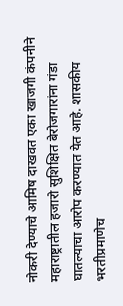नोकरी देण्याचे आमिष दाखवत एका खाजगी कंपनीने महाराष्ट्रातील हजारो सुशिक्षित बेरोजगारांना गंडा घातल्याचा आरोप करण्यात येत आहे. शासकीय भरतीप्रमाणेच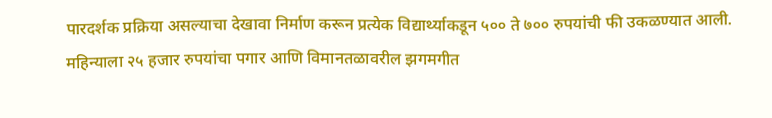पारदर्शक प्रक्रिया असल्याचा देखावा निर्माण करून प्रत्येक विद्यार्थ्याकडून ५०० ते ७०० रुपयांची फी उकळण्यात आली. महिन्याला २५ हजार रुपयांचा पगार आणि विमानतळावरील झगमगीत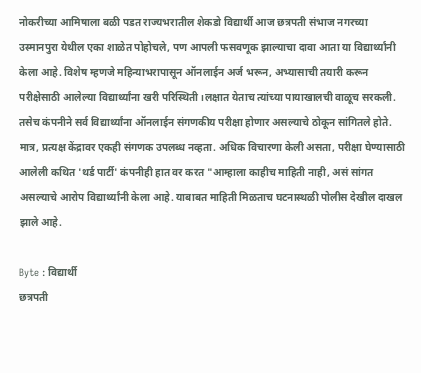नोकरीच्या आमिषाला बळी पडत राज्यभरातील शेकडो विद्यार्थी आज छत्रपती संभाज नगरच्या उस्मानपुरा येथील एका शाळेत पोहोचले, पण आपली फसवणूक झाल्याचा दावा आता या विद्यार्थ्यांनी केला आहे. विशेष म्हणजे महिन्याभरापासून ऑनलाईन अर्ज भरून, अभ्यासाची तयारी करून परीक्षेसाठी आलेल्या विद्यार्थ्यांना खरी परिस्थिती।लक्षात येताच त्यांच्या पायाखालची वाळूच सरकली. तसेच कंपनीने सर्व विद्यार्थ्यांना ऑनलाईन संगणकीय परीक्षा होणार असल्याचे ठोकून सांगितले होते. मात्र, प्रत्यक्ष केंद्रावर एकही संगणक उपलब्ध नव्हता. अधिक विचारणा केली असता, परीक्षा घेण्यासाठी आलेली कथित 'थर्ड पार्टी' कंपनीही हात वर करत "आम्हाला काहीच माहिती नाही, असं सांगत असल्याचे आरोप विद्यार्थ्यांनी केला आहे. याबाबत माहिती मिळताच घटनास्थळी पोलीस देखील दाखल झाले आहे.

Byte : विद्यार्थी
छत्रपती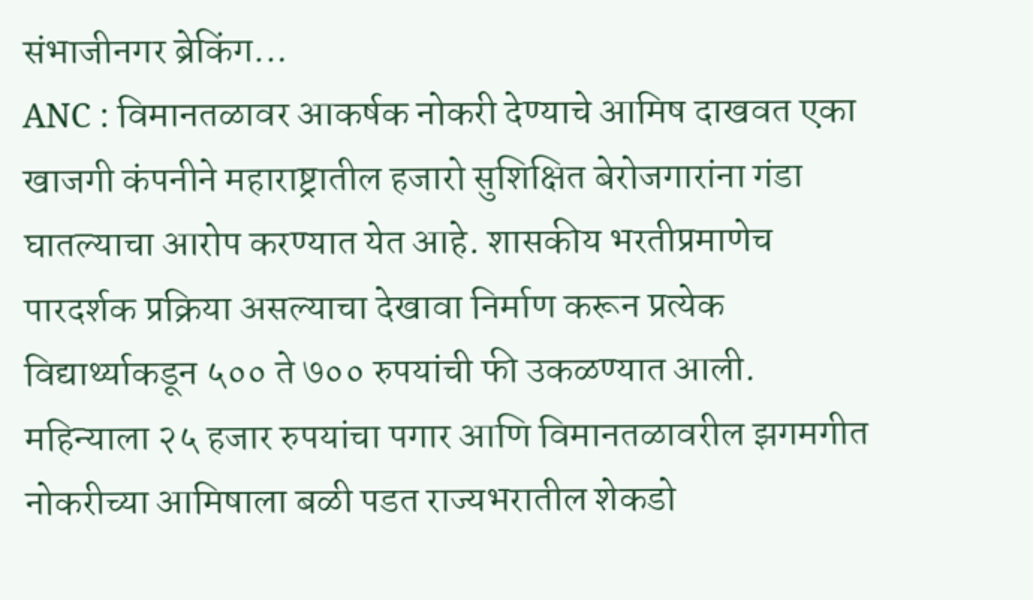संभाजीनगर ब्रेकिंग...
ANC : विमानतळावर आकर्षक नोकरी देण्याचे आमिष दाखवत एका खाजगी कंपनीने महाराष्ट्रातील हजारो सुशिक्षित बेरोजगारांना गंडा घातल्याचा आरोप करण्यात येत आहे. शासकीय भरतीप्रमाणेच पारदर्शक प्रक्रिया असल्याचा देखावा निर्माण करून प्रत्येक विद्यार्थ्याकडून ५०० ते ७०० रुपयांची फी उकळण्यात आली. महिन्याला २५ हजार रुपयांचा पगार आणि विमानतळावरील झगमगीत नोकरीच्या आमिषाला बळी पडत राज्यभरातील शेकडो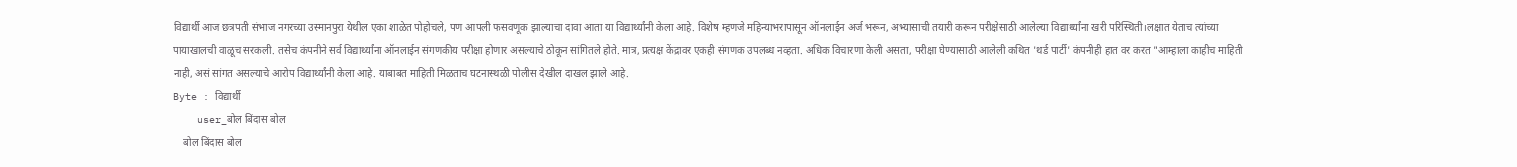विद्यार्थी आज छत्रपती संभाज नगरच्या उस्मानपुरा येथील एका शाळेत पोहोचले, पण आपली फसवणूक झाल्याचा दावा आता या विद्यार्थ्यांनी केला आहे. विशेष म्हणजे महिन्याभरापासून ऑनलाईन अर्ज भरून, अभ्यासाची तयारी करून परीक्षेसाठी आलेल्या विद्यार्थ्यांना खरी परिस्थिती।लक्षात येताच त्यांच्या पायाखालची वाळूच सरकली. तसेच कंपनीने सर्व विद्यार्थ्यांना ऑनलाईन संगणकीय परीक्षा होणार असल्याचे ठोकून सांगितले होते. मात्र, प्रत्यक्ष केंद्रावर एकही संगणक उपलब्ध नव्हता. अधिक विचारणा केली असता, परीक्षा घेण्यासाठी आलेली कथित 'थर्ड पार्टी' कंपनीही हात वर करत "आम्हाला काहीच माहिती नाही, असं सांगत असल्याचे आरोप विद्यार्थ्यांनी केला आहे. याबाबत माहिती मिळताच घटनास्थळी पोलीस देखील दाखल झाले आहे.
Byte : विद्यार्थी
    user_बोल बिंदास बोल
    बोल बिंदास बोल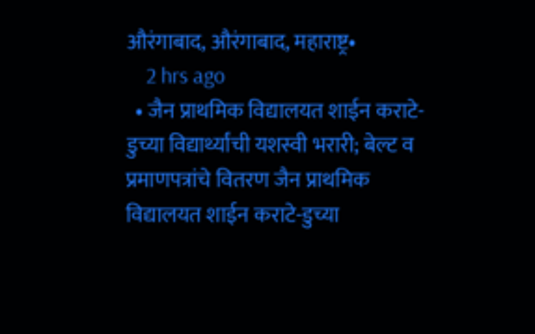औरंगाबाद, औरंगाबाद, महाराष्ट्र•
    2 hrs ago
  • जैन प्राथमिक विद्यालयत शाईन कराटे-डुच्या विद्यार्थ्यांची यशस्वी भरारी; बेल्ट व प्रमाणपत्रांचे वितरण जैन प्राथमिक विद्यालयत शाईन कराटे-डुच्या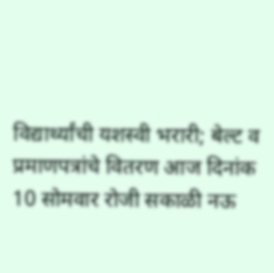विद्यार्थ्यांची यशस्वी भरारी; बेल्ट व प्रमाणपत्रांचे वितरण आज दिनांक 10 सोमवार रोजी सकाळी नऊ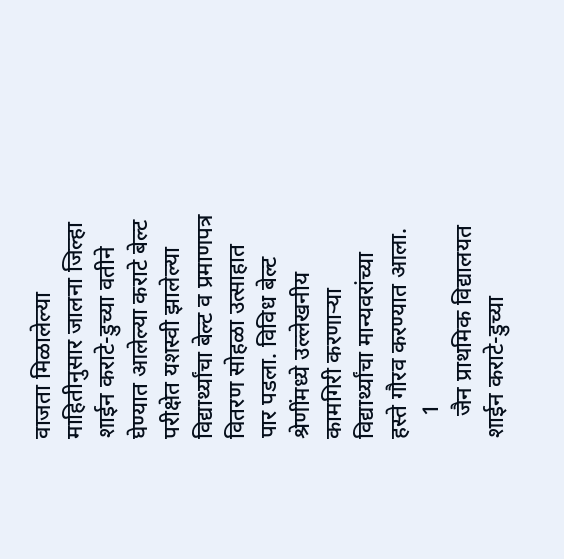वाजता मिळालेल्या माहितीनुसार जालना जिल्हा शाईन कराटे-डुच्या वतीने घेण्यात आलेल्या कराटे बेल्ट परीक्षेत यशस्वी झालेल्या विद्यार्थ्यांचा बेल्ट व प्रमाणपत्र वितरण सोहळा उत्साहात पार पडला. विविध बेल्ट श्रेणींमध्ये उल्लेखनीय कामगिरी करणाऱ्या विद्यार्थ्यांचा मान्यवरांच्या हस्ते गौरव करण्यात आला.
    1
    जैन प्राथमिक विद्यालयत शाईन कराटे-डुच्या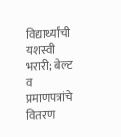विद्यार्थ्यांची यशस्वी भरारी; बेल्ट व प्रमाणपत्रांचे वितरण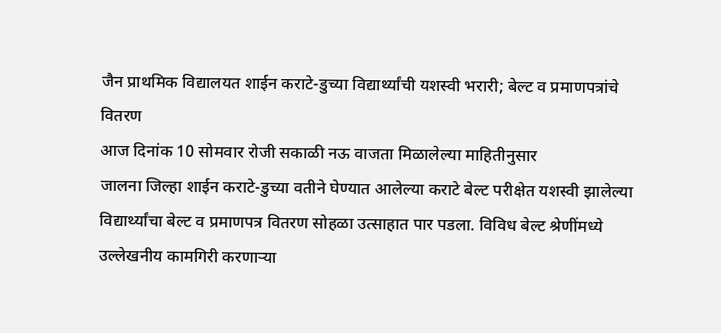जैन प्राथमिक विद्यालयत शाईन कराटे-डुच्या विद्यार्थ्यांची यशस्वी भरारी; बेल्ट व प्रमाणपत्रांचे वितरण
आज दिनांक 10 सोमवार रोजी सकाळी नऊ वाजता मिळालेल्या माहितीनुसार
जालना जिल्हा शाईन कराटे-डुच्या वतीने घेण्यात आलेल्या कराटे बेल्ट परीक्षेत यशस्वी झालेल्या विद्यार्थ्यांचा बेल्ट व प्रमाणपत्र वितरण सोहळा उत्साहात पार पडला. विविध बेल्ट श्रेणींमध्ये उल्लेखनीय कामगिरी करणाऱ्या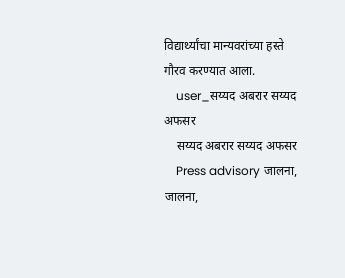विद्यार्थ्यांचा मान्यवरांच्या हस्ते गौरव करण्यात आला.
    user_सय्यद अबरार सय्यद अफसर
    सय्यद अबरार सय्यद अफसर
    Press advisory जालना, जालना,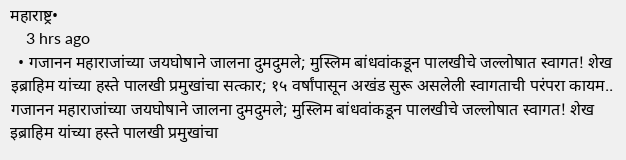महाराष्ट्र•
    3 hrs ago
  • गजानन महाराजांच्या जयघोषाने जालना दुमदुमले; मुस्लिम बांधवांकडून पालखीचे जल्लोषात स्वागत! शेख इब्राहिम यांच्या हस्ते पालखी प्रमुखांचा सत्कार; १५ वर्षांपासून अखंड सुरू असलेली स्वागताची परंपरा कायम.. गजानन महाराजांच्या जयघोषाने जालना दुमदुमले; मुस्लिम बांधवांकडून पालखीचे जल्लोषात स्वागत! शेख इब्राहिम यांच्या हस्ते पालखी प्रमुखांचा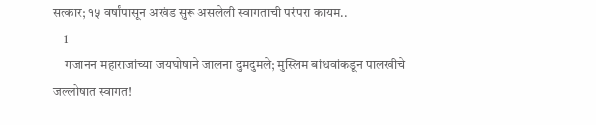सत्कार; १५ वर्षांपासून अखंड सुरू असलेली स्वागताची परंपरा कायम..
    1
    गजानन महाराजांच्या जयघोषाने जालना दुमदुमले; मुस्लिम बांधवांकडून पालखीचे जल्लोषात स्वागत!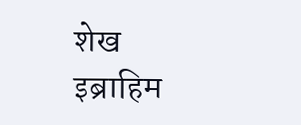शेख इब्राहिम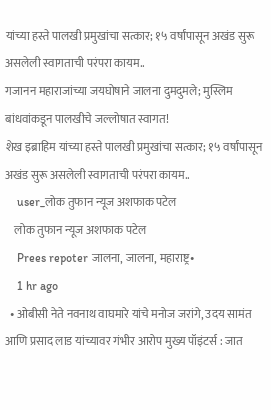यांच्या हस्ते पालखी प्रमुखांचा सत्कार; १५ वर्षांपासून अखंड सुरू असलेली स्वागताची परंपरा कायम..
गजानन महाराजांच्या जयघोषाने जालना दुमदुमले; मुस्लिम बांधवांकडून पालखीचे जल्लोषात स्वागत!
शेख इब्राहिम यांच्या हस्ते पालखी प्रमुखांचा सत्कार; १५ वर्षांपासून अखंड सुरू असलेली स्वागताची परंपरा कायम..
    user_लोक तुफान न्यूज अशफाक पटेल
    लोक तुफान न्यूज अशफाक पटेल
    Prees repoter जालना, जालना, महाराष्ट्र•
    1 hr ago
  • ओबीसी नेते नवनाथ वाघमारे यांचे मनोज जरांगे, उदय सामंत आणि प्रसाद लाड यांच्यावर गंभीर आरोप मुख्य पॉइंटर्स : जात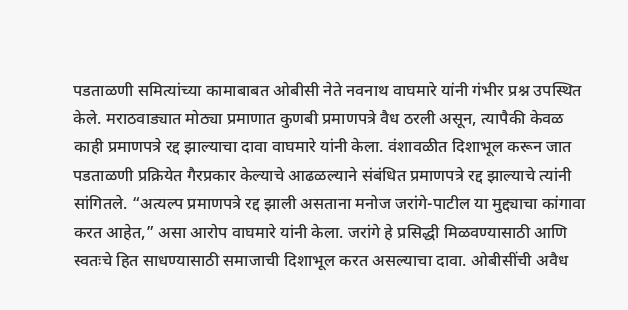पडताळणी समित्यांच्या कामाबाबत ओबीसी नेते नवनाथ वाघमारे यांनी गंभीर प्रश्न उपस्थित केले. मराठवाड्यात मोठ्या प्रमाणात कुणबी प्रमाणपत्रे वैध ठरली असून, त्यापैकी केवळ काही प्रमाणपत्रे रद्द झाल्याचा दावा वाघमारे यांनी केला. वंशावळीत दिशाभूल करून जात पडताळणी प्रक्रियेत गैरप्रकार केल्याचे आढळल्याने संबंधित प्रमाणपत्रे रद्द झाल्याचे त्यांनी सांगितले. “अत्यल्प प्रमाणपत्रे रद्द झाली असताना मनोज जरांगे-पाटील या मुद्द्याचा कांगावा करत आहेत,” असा आरोप वाघमारे यांनी केला. जरांगे हे प्रसिद्धी मिळवण्यासाठी आणि स्वतःचे हित साधण्यासाठी समाजाची दिशाभूल करत असल्याचा दावा. ओबीसींची अवैध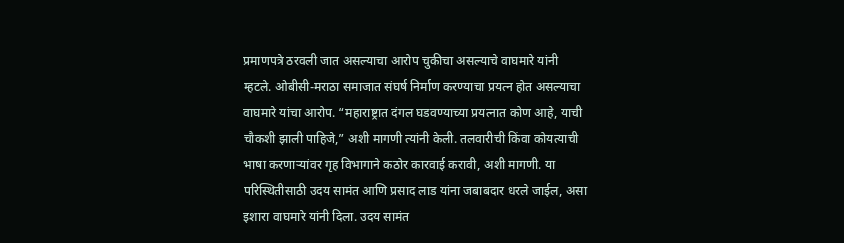प्रमाणपत्रे ठरवली जात असल्याचा आरोप चुकीचा असल्याचे वाघमारे यांनी म्हटले. ओबीसी-मराठा समाजात संघर्ष निर्माण करण्याचा प्रयत्न होत असल्याचा वाघमारे यांचा आरोप. “महाराष्ट्रात दंगल घडवण्याच्या प्रयत्नात कोण आहे, याची चौकशी झाली पाहिजे,” अशी मागणी त्यांनी केली. तलवारीची किंवा कोयत्याची भाषा करणाऱ्यांवर गृह विभागाने कठोर कारवाई करावी, अशी मागणी. या परिस्थितीसाठी उदय सामंत आणि प्रसाद लाड यांना जबाबदार धरले जाईल, असा इशारा वाघमारे यांनी दिला. उदय सामंत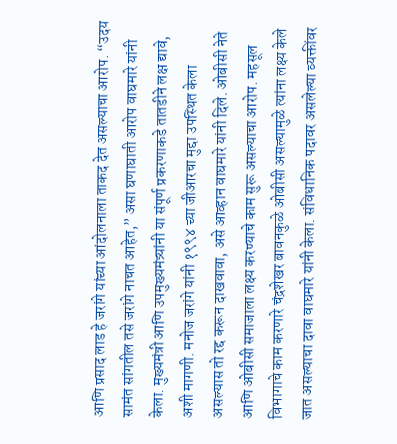आणि प्रसाद लाड हे जरांगे यांच्या आंदोलनाला ताकद देत असल्याचा आरोप. “उदय सामंत सांगतील तसे जरांगे नाचत आहेत,” असा घणाघाती आरोप वाघमारे यांनी केला. मुख्यमंत्री आणि उपमुख्यमंत्र्यांनी या संपूर्ण प्रकरणाकडे तातडीने लक्ष द्यावे, अशी मागणी. मनोज जरांगे यांनी १९९४ च्या जीआरचा मुद्दा उपस्थित केला असल्यास तो रद्द करून दाखवावा, असे आव्हान वाघमारे यांनी दिले. ओबीसी नेते आणि ओबीसी समाजाला लक्ष्य करण्याचे काम सुरू असल्याचा आरोप. महसूल विभागाचे काम करणारे चंद्रशेखर बावनकुळे ओबीसी असल्यामुळे त्यांना लक्ष्य केले जात असल्याचा दावा वाघमारे यांनी केला. संविधानिक पदावर असलेल्या व्यक्तींवर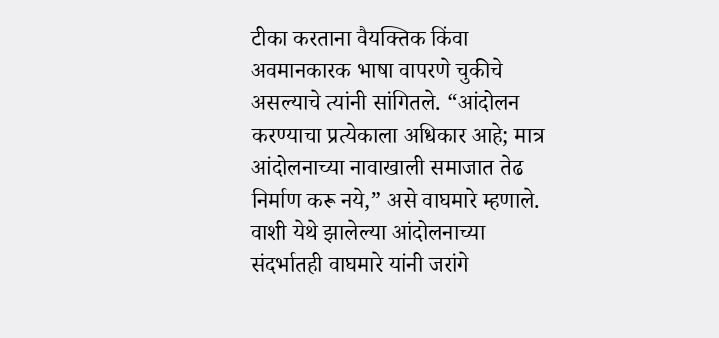टीका करताना वैयक्तिक किंवा अवमानकारक भाषा वापरणे चुकीचे असल्याचे त्यांनी सांगितले. “आंदोलन करण्याचा प्रत्येकाला अधिकार आहे; मात्र आंदोलनाच्या नावाखाली समाजात तेढ निर्माण करू नये,” असे वाघमारे म्हणाले. वाशी येथे झालेल्या आंदोलनाच्या संदर्भातही वाघमारे यांनी जरांगे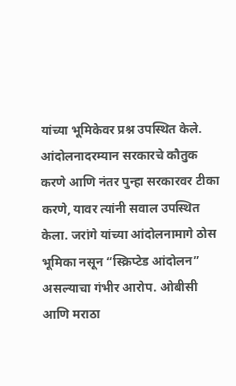यांच्या भूमिकेवर प्रश्न उपस्थित केले. आंदोलनादरम्यान सरकारचे कौतुक करणे आणि नंतर पुन्हा सरकारवर टीका करणे, यावर त्यांनी सवाल उपस्थित केला. जरांगे यांच्या आंदोलनामागे ठोस भूमिका नसून “स्क्रिप्टेड आंदोलन” असल्याचा गंभीर आरोप. ओबीसी आणि मराठा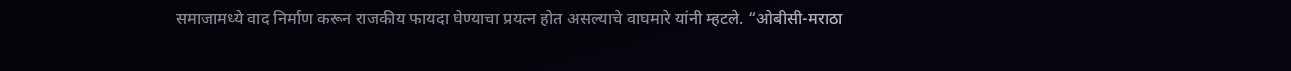समाजामध्ये वाद निर्माण करून राजकीय फायदा घेण्याचा प्रयत्न होत असल्याचे वाघमारे यांनी म्हटले. “ओबीसी-मराठा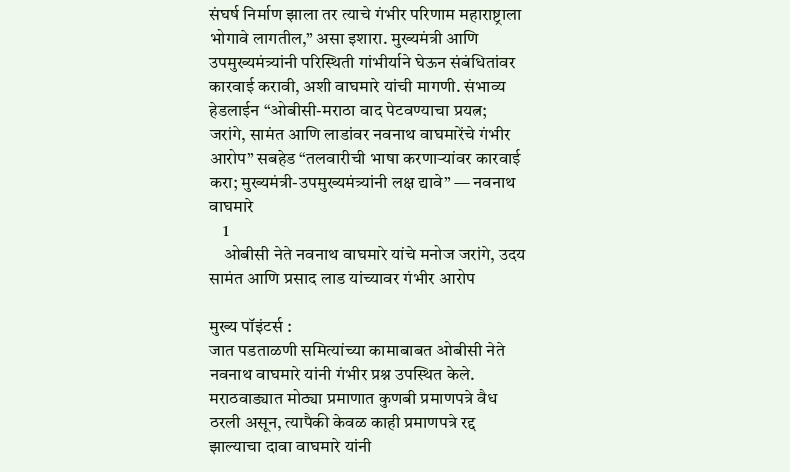संघर्ष निर्माण झाला तर त्याचे गंभीर परिणाम महाराष्ट्राला भोगावे लागतील,” असा इशारा. मुख्यमंत्री आणि उपमुख्यमंत्र्यांनी परिस्थिती गांभीर्याने घेऊन संबंधितांवर कारवाई करावी, अशी वाघमारे यांची मागणी. संभाव्य हेडलाईन “ओबीसी-मराठा वाद पेटवण्याचा प्रयत्न; जरांगे, सामंत आणि लाडांवर नवनाथ वाघमारेंचे गंभीर आरोप” सबहेड “तलवारीची भाषा करणाऱ्यांवर कारवाई करा; मुख्यमंत्री-उपमुख्यमंत्र्यांनी लक्ष द्यावे” — नवनाथ वाघमारे
    1
    ओबीसी नेते नवनाथ वाघमारे यांचे मनोज जरांगे, उदय सामंत आणि प्रसाद लाड यांच्यावर गंभीर आरोप

मुख्य पॉइंटर्स :
जात पडताळणी समित्यांच्या कामाबाबत ओबीसी नेते नवनाथ वाघमारे यांनी गंभीर प्रश्न उपस्थित केले.
मराठवाड्यात मोठ्या प्रमाणात कुणबी प्रमाणपत्रे वैध ठरली असून, त्यापैकी केवळ काही प्रमाणपत्रे रद्द झाल्याचा दावा वाघमारे यांनी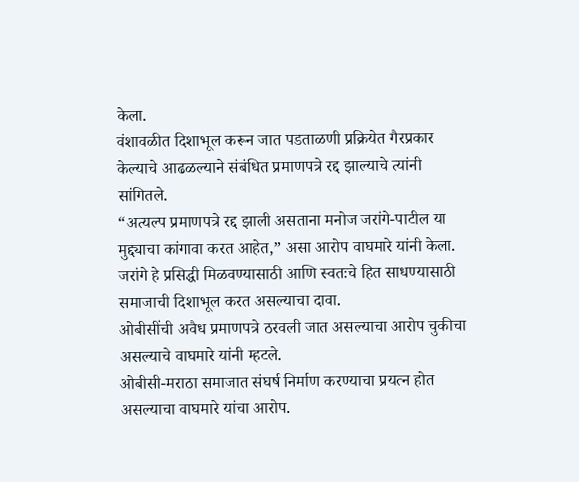केला.
वंशावळीत दिशाभूल करून जात पडताळणी प्रक्रियेत गैरप्रकार केल्याचे आढळल्याने संबंधित प्रमाणपत्रे रद्द झाल्याचे त्यांनी सांगितले.
“अत्यल्प प्रमाणपत्रे रद्द झाली असताना मनोज जरांगे-पाटील या मुद्द्याचा कांगावा करत आहेत,” असा आरोप वाघमारे यांनी केला.
जरांगे हे प्रसिद्धी मिळवण्यासाठी आणि स्वतःचे हित साधण्यासाठी समाजाची दिशाभूल करत असल्याचा दावा.
ओबीसींची अवैध प्रमाणपत्रे ठरवली जात असल्याचा आरोप चुकीचा असल्याचे वाघमारे यांनी म्हटले.
ओबीसी-मराठा समाजात संघर्ष निर्माण करण्याचा प्रयत्न होत असल्याचा वाघमारे यांचा आरोप.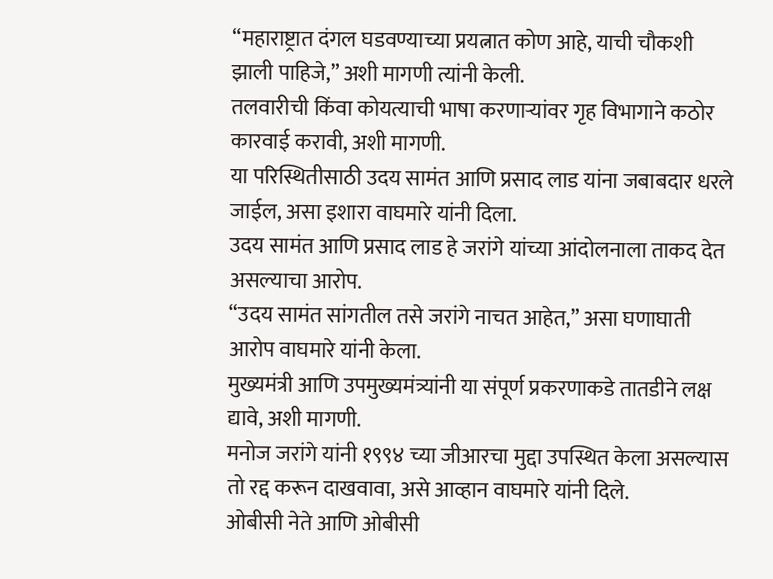“महाराष्ट्रात दंगल घडवण्याच्या प्रयत्नात कोण आहे, याची चौकशी झाली पाहिजे,” अशी मागणी त्यांनी केली.
तलवारीची किंवा कोयत्याची भाषा करणाऱ्यांवर गृह विभागाने कठोर कारवाई करावी, अशी मागणी.
या परिस्थितीसाठी उदय सामंत आणि प्रसाद लाड यांना जबाबदार धरले जाईल, असा इशारा वाघमारे यांनी दिला.
उदय सामंत आणि प्रसाद लाड हे जरांगे यांच्या आंदोलनाला ताकद देत असल्याचा आरोप.
“उदय सामंत सांगतील तसे जरांगे नाचत आहेत,” असा घणाघाती आरोप वाघमारे यांनी केला.
मुख्यमंत्री आणि उपमुख्यमंत्र्यांनी या संपूर्ण प्रकरणाकडे तातडीने लक्ष द्यावे, अशी मागणी.
मनोज जरांगे यांनी १९९४ च्या जीआरचा मुद्दा उपस्थित केला असल्यास तो रद्द करून दाखवावा, असे आव्हान वाघमारे यांनी दिले.
ओबीसी नेते आणि ओबीसी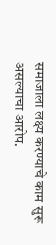समाजाला लक्ष्य करण्याचे काम सुरू असल्याचा आरोप.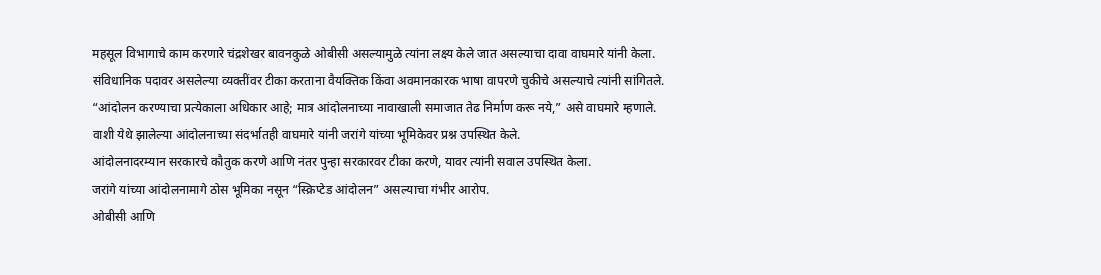महसूल विभागाचे काम करणारे चंद्रशेखर बावनकुळे ओबीसी असल्यामुळे त्यांना लक्ष्य केले जात असल्याचा दावा वाघमारे यांनी केला.
संविधानिक पदावर असलेल्या व्यक्तींवर टीका करताना वैयक्तिक किंवा अवमानकारक भाषा वापरणे चुकीचे असल्याचे त्यांनी सांगितले.
“आंदोलन करण्याचा प्रत्येकाला अधिकार आहे; मात्र आंदोलनाच्या नावाखाली समाजात तेढ निर्माण करू नये,” असे वाघमारे म्हणाले.
वाशी येथे झालेल्या आंदोलनाच्या संदर्भातही वाघमारे यांनी जरांगे यांच्या भूमिकेवर प्रश्न उपस्थित केले.
आंदोलनादरम्यान सरकारचे कौतुक करणे आणि नंतर पुन्हा सरकारवर टीका करणे, यावर त्यांनी सवाल उपस्थित केला.
जरांगे यांच्या आंदोलनामागे ठोस भूमिका नसून “स्क्रिप्टेड आंदोलन” असल्याचा गंभीर आरोप.
ओबीसी आणि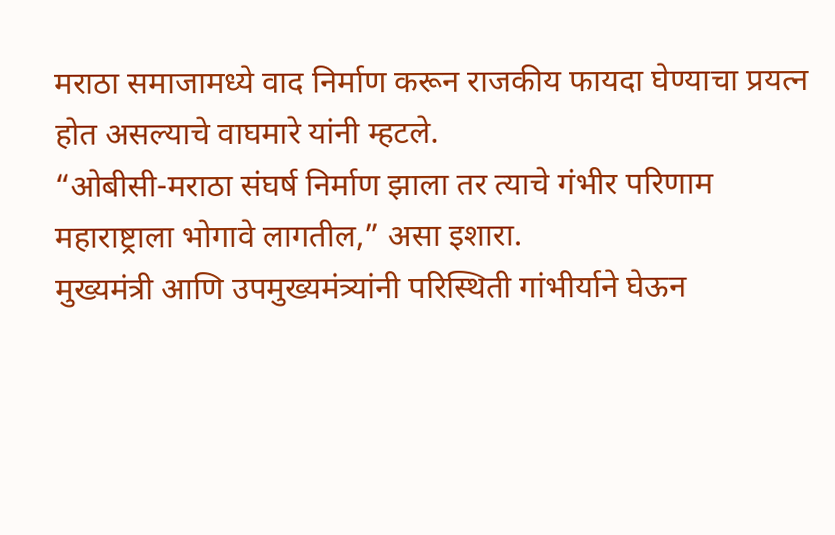मराठा समाजामध्ये वाद निर्माण करून राजकीय फायदा घेण्याचा प्रयत्न होत असल्याचे वाघमारे यांनी म्हटले.
“ओबीसी-मराठा संघर्ष निर्माण झाला तर त्याचे गंभीर परिणाम महाराष्ट्राला भोगावे लागतील,” असा इशारा.
मुख्यमंत्री आणि उपमुख्यमंत्र्यांनी परिस्थिती गांभीर्याने घेऊन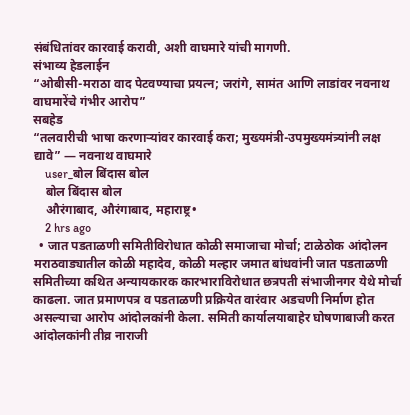संबंधितांवर कारवाई करावी, अशी वाघमारे यांची मागणी.
संभाव्य हेडलाईन
“ओबीसी-मराठा वाद पेटवण्याचा प्रयत्न; जरांगे, सामंत आणि लाडांवर नवनाथ वाघमारेंचे गंभीर आरोप”
सबहेड
“तलवारीची भाषा करणाऱ्यांवर कारवाई करा; मुख्यमंत्री-उपमुख्यमंत्र्यांनी लक्ष द्यावे” — नवनाथ वाघमारे
    user_बोल बिंदास बोल
    बोल बिंदास बोल
    औरंगाबाद, औरंगाबाद, महाराष्ट्र•
    2 hrs ago
  • जात पडताळणी समितीविरोधात कोळी समाजाचा मोर्चा; टाळेठोक आंदोलन मराठवाड्यातील कोळी महादेव, कोळी मल्हार जमात बांधवांनी जात पडताळणी समितीच्या कथित अन्यायकारक कारभाराविरोधात छत्रपती संभाजीनगर येथे मोर्चा काढला. जात प्रमाणपत्र व पडताळणी प्रक्रियेत वारंवार अडचणी निर्माण होत असल्याचा आरोप आंदोलकांनी केला. समिती कार्यालयाबाहेर घोषणाबाजी करत आंदोलकांनी तीव्र नाराजी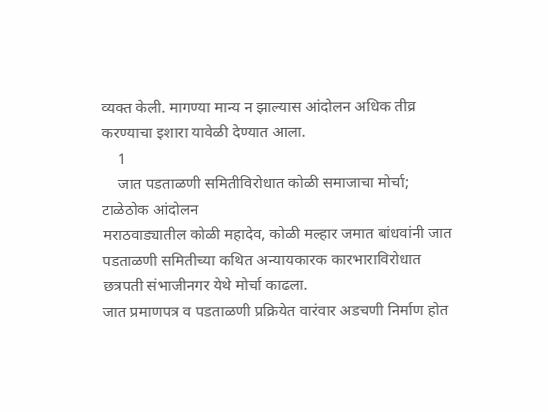व्यक्त केली. मागण्या मान्य न झाल्यास आंदोलन अधिक तीव्र करण्याचा इशारा यावेळी देण्यात आला.
    1
    जात पडताळणी समितीविरोधात कोळी समाजाचा मोर्चा; टाळेठोक आंदोलन
मराठवाड्यातील कोळी महादेव, कोळी मल्हार जमात बांधवांनी जात पडताळणी समितीच्या कथित अन्यायकारक कारभाराविरोधात छत्रपती संभाजीनगर येथे मोर्चा काढला.
जात प्रमाणपत्र व पडताळणी प्रक्रियेत वारंवार अडचणी निर्माण होत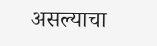असल्याचा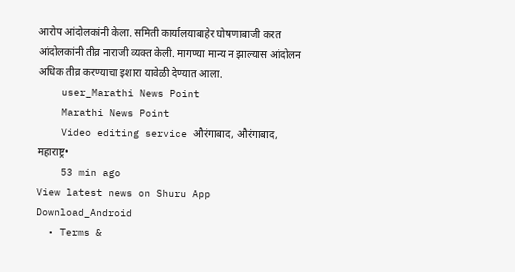आरोप आंदोलकांनी केला. समिती कार्यालयाबाहेर घोषणाबाजी करत आंदोलकांनी तीव्र नाराजी व्यक्त केली. मागण्या मान्य न झाल्यास आंदोलन अधिक तीव्र करण्याचा इशारा यावेळी देण्यात आला.
    user_Marathi News Point
    Marathi News Point
    Video editing service औरंगाबाद, औरंगाबाद, महाराष्ट्र•
    53 min ago
View latest news on Shuru App
Download_Android
  • Terms &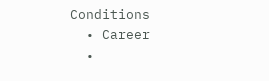Conditions
  • Career
  •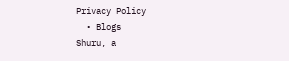Privacy Policy
  • Blogs
Shuru, a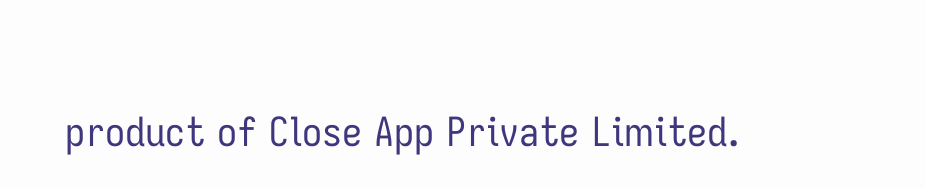product of Close App Private Limited.